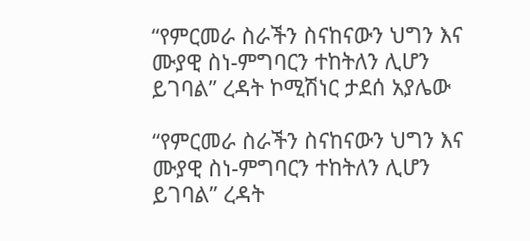“የምርመራ ስራችን ስናከናውን ህግን እና ሙያዊ ስነ-ምግባርን ተከትለን ሊሆን ይገባል” ረዳት ኮሚሽነር ታደሰ አያሌው

“የምርመራ ስራችን ስናከናውን ህግን እና ሙያዊ ስነ-ምግባርን ተከትለን ሊሆን ይገባል” ረዳት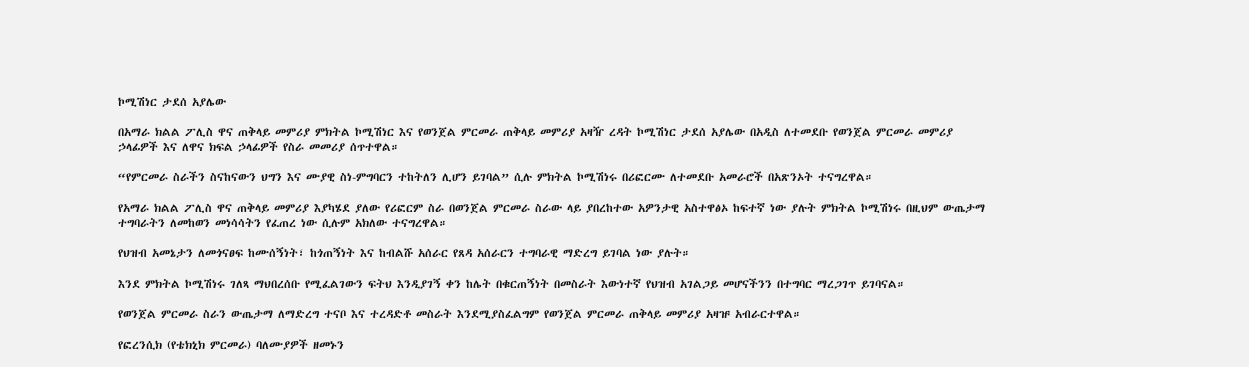ኮሚሽነር ታደሰ አያሌው

በአማራ ክልል ፖሊስ ዋና ጠቅላይ መምሪያ ምክትል ኮሚሽነር እና የወንጀል ምርመራ ጠቅላይ መምሪያ አዛዥ ረዳት ኮሚሽነር ታደሰ አያሌው በአዲስ ለተመደቡ የወንጀል ምርመራ መምሪያ ኃላፊዎች እና ለዋና ክፍል ኃላፊዎች የስራ መመሪያ ሰጥተዋል።

“የምርመራ ስራችን ስናከናውን ህግን እና ሙያዊ ስነ-ምግባርን ተከትለን ሊሆን ይገባል” ሲሉ ምክትል ኮሚሽነሩ በሪፎርሙ ለተመደቡ አመራሮች በአጽንኦት ተናግረዋል።

የአማራ ክልል ፖሊስ ዋና ጠቅላይ መምሪያ እያካሄደ ያለው የሪፎርም ስራ በወንጀል ምርመራ ስራው ላይ ያበረከተው አዎንታዊ አስተዋፅኦ ከፍተኛ ነው ያሉት ምክትል ኮሚሽነሩ በዚህም ውጤታማ ተግባራትን ለመከወን መነሳሳትን የፈጠረ ነው ሲሉም አክለው ተናግረዋል።

የህዝብ አመኔታን ለመጎናፀፍ ከሙሰኝነት፣ ከጎጠኝነት እና ከብልሹ አሰራር የጸዳ አሰራርን ተግባራዊ ማድረግ ይገባል ነው ያሉት።

እንደ ምክትል ኮሚሽነሩ ገለጻ ማህበረሰቡ የሚፈልገውን ፍትህ እንዲያገኝ ቀን ከሌት በቁርጠኝነት በመስራት እውነተኛ የህዝብ አገልጋይ መሆናችንን በተግባር ማረጋገጥ ይገባናል።

የወንጀል ምርመራ ስራን ውጤታማ ለማድረግ ተናቦ እና ተረዳድቶ መስራት እንደሚያስፈልግም የወንጀል ምርመራ ጠቅላይ መምሪያ አዛዡ አብራርተዋል።

የፎረንሲክ (የቴክኒክ ምርመራ) ባለሙያዎች ዘመኑን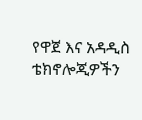የዋጀ እና አዳዲስ ቴክኖሎጂዎችን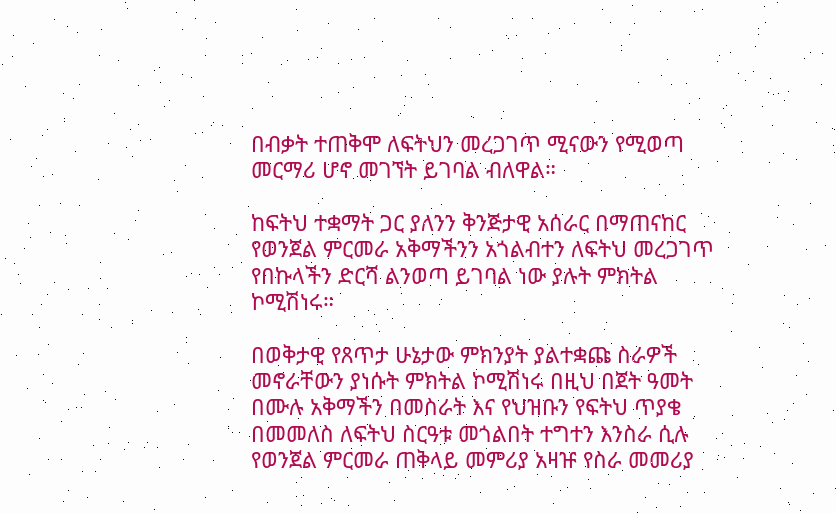በብቃት ተጠቅሞ ለፍትህን መረጋገጥ ሚናውን የሚወጣ መርማሪ ሆኖ መገኘት ይገባል ብለዋል።

ከፍትህ ተቋማት ጋር ያለንን ቅንጅታዊ አሰራር በማጠናከር የወንጀል ምርመራ አቅማችንን አጎልብተን ለፍትህ መረጋገጥ የበኩላችን ድርሻ ልንወጣ ይገባል ነው ያሉት ምክትል ኮሚሽነሩ።

በወቅታዊ የጸጥታ ሁኔታው ምክንያት ያልተቋጩ ስራዎች መኖራቸውን ያነሱት ምክትል ኮሚሽነሩ በዚህ በጀት ዓመት በሙሉ አቅማችን በመስራት እና የህዝቡን የፍትህ ጥያቄ በመመለስ ለፍትህ ስርዓቱ መጎልበት ተግተን እንስራ ሲሉ የወንጀል ምርመራ ጠቅላይ መምሪያ አዛዡ የስራ መመሪያ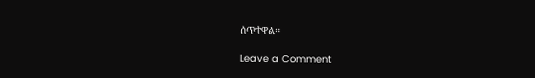ሰጥተዋል።

Leave a Comment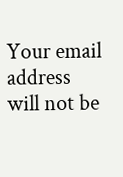Your email address will not be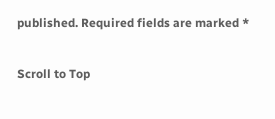published. Required fields are marked *

Scroll to Top